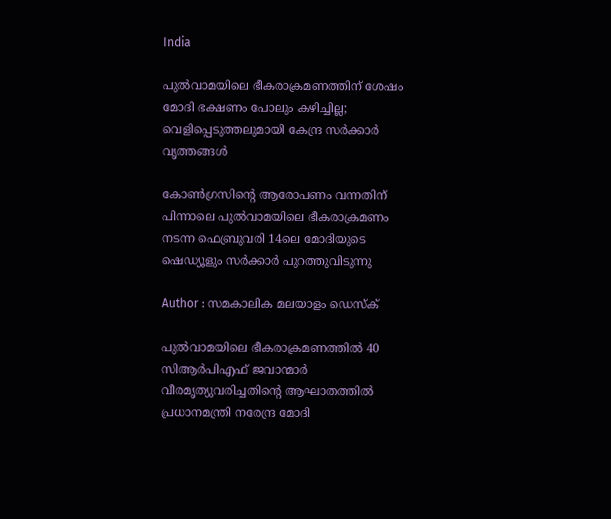India

പുല്‍വാമയിലെ ഭീകരാക്രമണത്തിന് ശേഷം മോദി ഭക്ഷണം പോലും കഴിച്ചില്ല; വെളിപ്പെടുത്തലുമായി കേന്ദ്ര സര്‍ക്കാര്‍ വൃത്തങ്ങള്‍

കോണ്‍ഗ്രസിന്റെ ആരോപണം വന്നതിന് പിന്നാലെ പുല്‍വാമയിലെ ഭീകരാക്രമണം നടന്ന ഫെബ്രുവരി 14ലെ മോദിയുടെ ഷെഡ്യൂളും സര്‍ക്കാര്‍ പുറത്തുവിടുന്നു

Author : സമകാലിക മലയാളം ഡെസ്ക്

പുല്‍വാമയിലെ ഭീകരാക്രമണത്തില്‍ 40 സിആര്‍പിഎഫ് ജവാന്മാര്‍ വീരമൃത്യുവരിച്ചതിന്റെ ആഘാതത്തില്‍ പ്രധാനമന്ത്രി നരേന്ദ്ര മോദി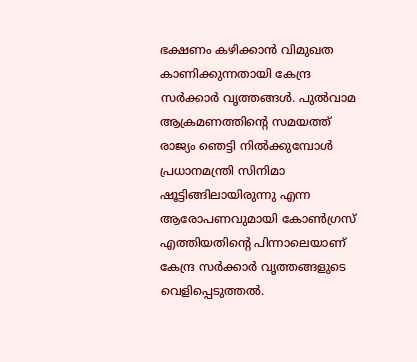ഭക്ഷണം കഴിക്കാന്‍ വിമുഖത കാണിക്കുന്നതായി കേന്ദ്ര സര്‍ക്കാര്‍ വൃത്തങ്ങള്‍. പുല്‍വാമ ആക്രമണത്തിന്റെ സമയത്ത് രാജ്യം ഞെട്ടി നില്‍ക്കുമ്പോള്‍ പ്രധാനമന്ത്രി സിനിമാ ഷൂട്ടിങ്ങിലായിരുന്നു എന്ന ആരോപണവുമായി കോണ്‍ഗ്രസ് എത്തിയതിന്റെ പിന്നാലെയാണ് കേന്ദ്ര സര്‍ക്കാര്‍ വൃത്തങ്ങളുടെ വെളിപ്പെടുത്തല്‍.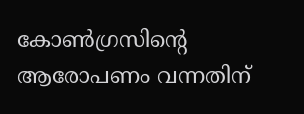കോണ്‍ഗ്രസിന്റെ ആരോപണം വന്നതിന്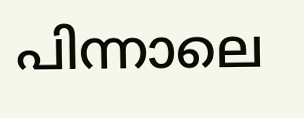പിന്നാലെ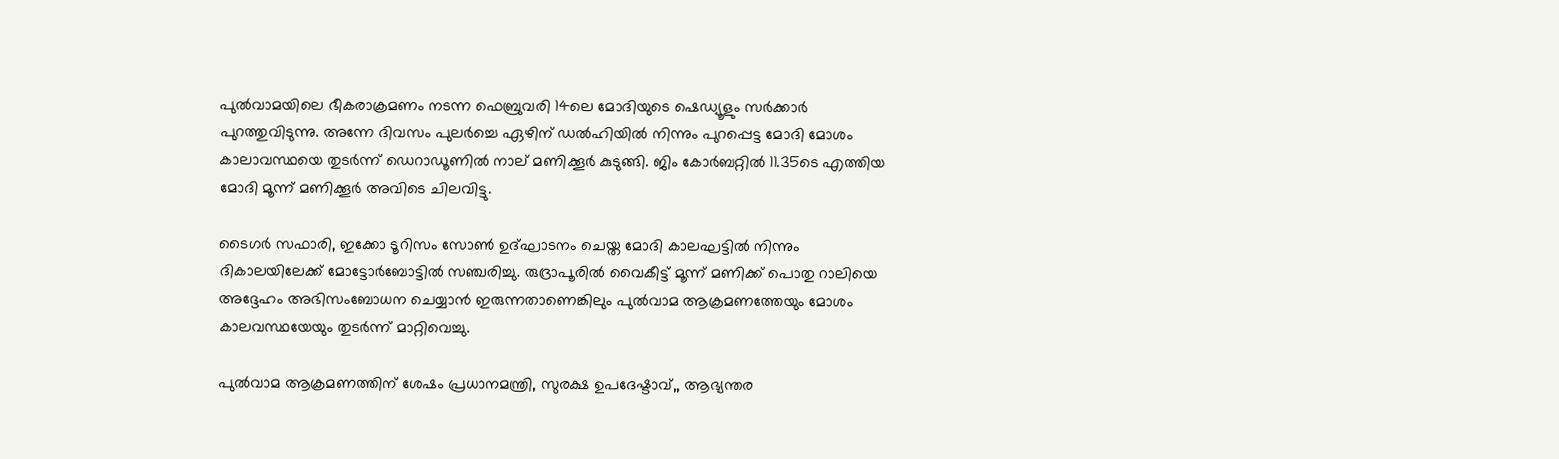പുല്‍വാമയിലെ ഭീകരാക്രമണം നടന്ന ഫെബ്രുവരി 14ലെ മോദിയുടെ ഷെഡ്യൂളും സര്‍ക്കാര്‍ പുറത്തുവിടുന്നു. അന്നേ ദിവസം പുലര്‍ച്ചെ ഏഴിന് ഡല്‍ഹിയില്‍ നിന്നും പുറപ്പെട്ട മോദി മോശം കാലാവസ്ഥയെ തുടര്‍ന്ന് ഡെറാഡൂണില്‍ നാല് മണിക്കൂര്‍ കുടുങ്ങി. ജിം കോര്‍ബറ്റില്‍ 11.35ടെ എത്തിയ മോദി മൂന്ന് മണിക്കൂര്‍ അവിടെ ചിലവിട്ടു.

ടൈഗര്‍ സഫാരി, ഇക്കോ ടൂറിസം സോണ്‍ ഉദ്ഘാടനം ചെയ്ത മോദി കാലഘട്ടില്‍ നിന്നും ദികാലയിലേക്ക് മോട്ടോര്‍ബോട്ടില്‍ സഞ്ചരിച്ചു. രുദ്രാപൂരില്‍ വൈകീട്ട് മൂന്ന് മണിക്ക് പൊതു റാലിയെ അദ്ദേഹം അഭിസംബോധന ചെയ്യാന്‍ ഇരുന്നതാണെങ്കിലും പുല്‍വാമ ആക്രമണത്തേയും മോശം കാലവസ്ഥയേയും തുടര്‍ന്ന് മാറ്റിവെച്ചു.

പുല്‍വാമ ആക്രമണത്തിന് ശേഷം പ്രധാനമന്ത്രി, സുരക്ഷ ഉപദേഷ്ടാവ്,, ആഭ്യന്തര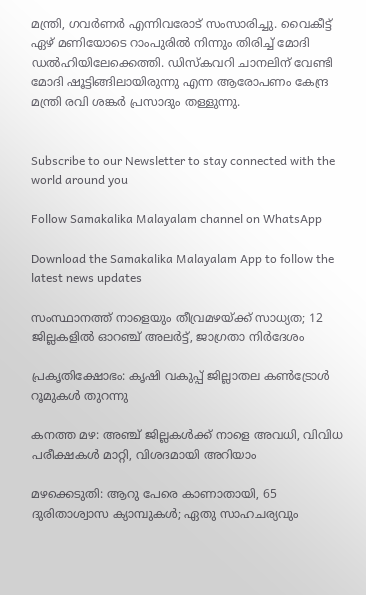മന്ത്രി, ഗവര്‍ണര്‍ എന്നിവരോട് സംസാരിച്ചു. വൈകീട്ട് ഏഴ് മണിയോടെ റാംപുരില്‍ നിന്നും തിരിച്ച് മോദി ഡല്‍ഹിയിലേക്കെത്തി. ഡിസ്‌കവറി ചാനലിന് വേണ്ടി മോദി ഷൂട്ടിങ്ങിലായിരുന്നു എന്ന ആരോപണം കേന്ദ്ര മന്ത്രി രവി ശങ്കര്‍ പ്രസാദും തള്ളുന്നു.


Subscribe to our Newsletter to stay connected with the world around you

Follow Samakalika Malayalam channel on WhatsApp

Download the Samakalika Malayalam App to follow the latest news updates

സംസ്ഥാനത്ത് നാളെയും തീവ്രമഴയ്ക്ക് സാധ്യത; 12 ജില്ലകളില്‍ ഓറഞ്ച് അലര്‍ട്ട്, ജാഗ്രതാ നിര്‍ദേശം

പ്രകൃതിക്ഷോഭം: കൃഷി വകുപ്പ് ജില്ലാതല കൺട്രോൾ റൂമുകൾ തുറന്നു

കനത്ത മഴ: അഞ്ച് ജില്ലകൾക്ക് നാളെ അവധി, വിവിധ പരീക്ഷകൾ മാറ്റി, വിശദമായി അറിയാം

മഴക്കെടുതി: ആറു പേരെ കാണാതായി, 65 ദുരിതാശ്വാസ ക്യാമ്പുകള്‍; ഏതു സാഹചര്യവും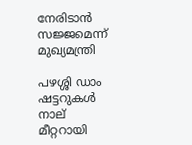നേരിടാൻ സജ്ജമെന്ന് മുഖ്യമന്ത്രി

പഴശ്ശി ഡാം ഷട്ടറുകള്‍ നാല് മീറ്ററായി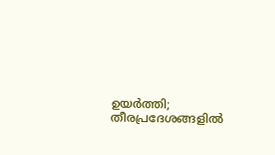ഉയര്‍ത്തി; തീരപ്രദേശങ്ങളില്‍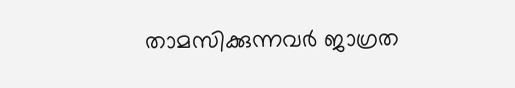താമസിക്കുന്നവര്‍ ജാഗ്രത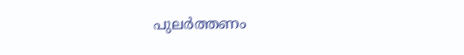പുലർത്തണം